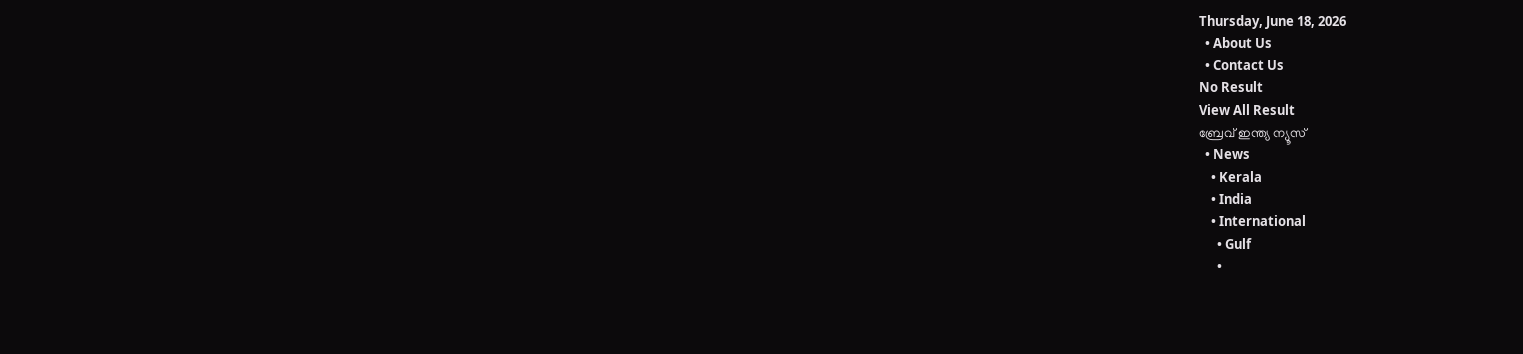Thursday, June 18, 2026
  • About Us
  • Contact Us
No Result
View All Result
ബ്രേവ് ഇന്ത്യ ന്യൂസ്
  • News
    • Kerala
    • India
    • International
      • Gulf
      •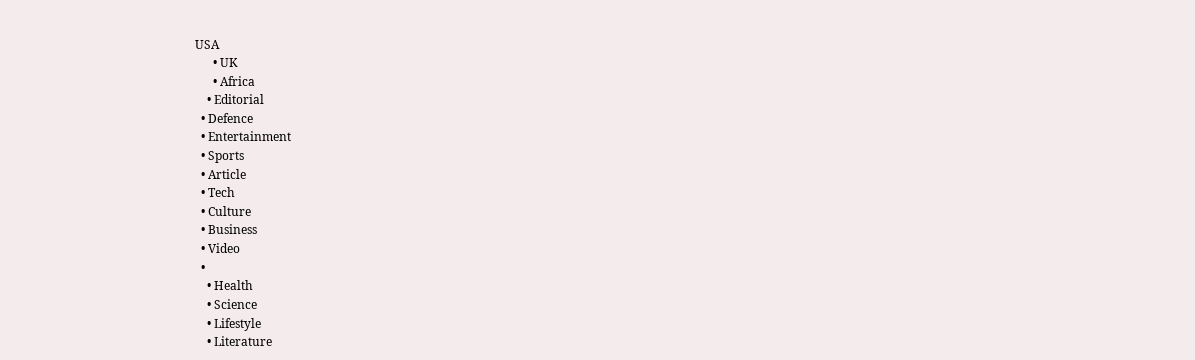USA
      • UK
      • Africa
    • Editorial
  • Defence
  • Entertainment
  • Sports
  • Article
  • Tech
  • Culture
  • Business
  • Video
  •
    • Health
    • Science
    • Lifestyle
    • Literature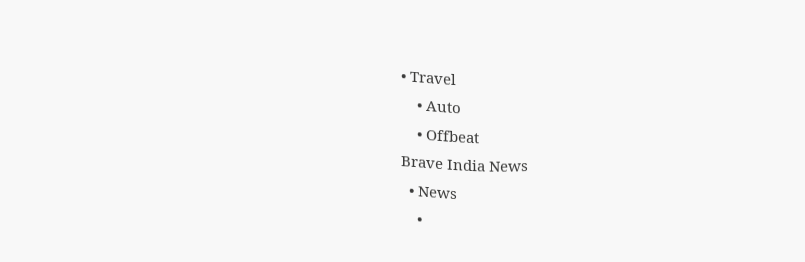• Travel
    • Auto
    • Offbeat
Brave India News
  • News
    •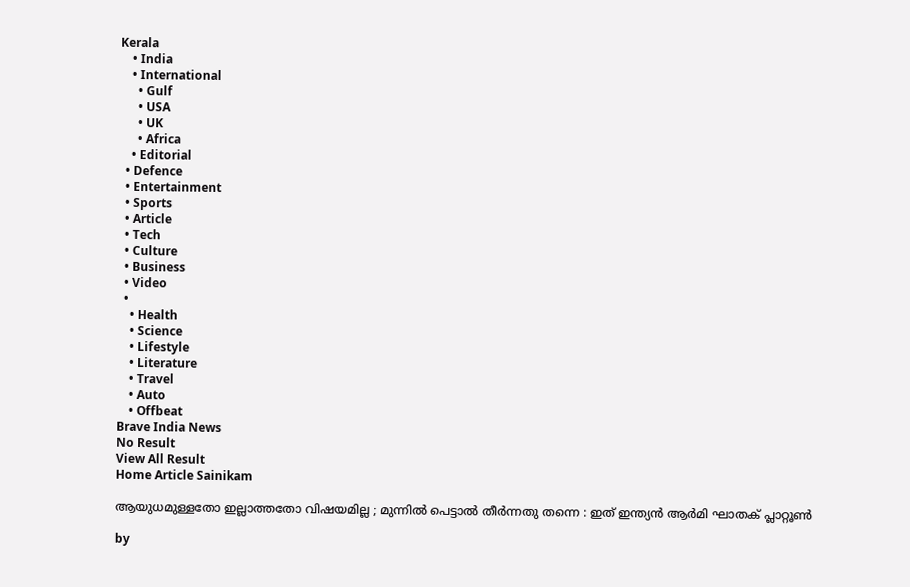Kerala
    • India
    • International
      • Gulf
      • USA
      • UK
      • Africa
    • Editorial
  • Defence
  • Entertainment
  • Sports
  • Article
  • Tech
  • Culture
  • Business
  • Video
  •
    • Health
    • Science
    • Lifestyle
    • Literature
    • Travel
    • Auto
    • Offbeat
Brave India News
No Result
View All Result
Home Article Sainikam

ആയുധമുള്ളതോ ഇല്ലാത്തതോ വിഷയമില്ല ; മുന്നിൽ പെട്ടാൽ തീർന്നതു തന്നെ : ഇത് ഇന്ത്യൻ ആർമി ഘാതക് പ്ലാറ്റൂൺ

by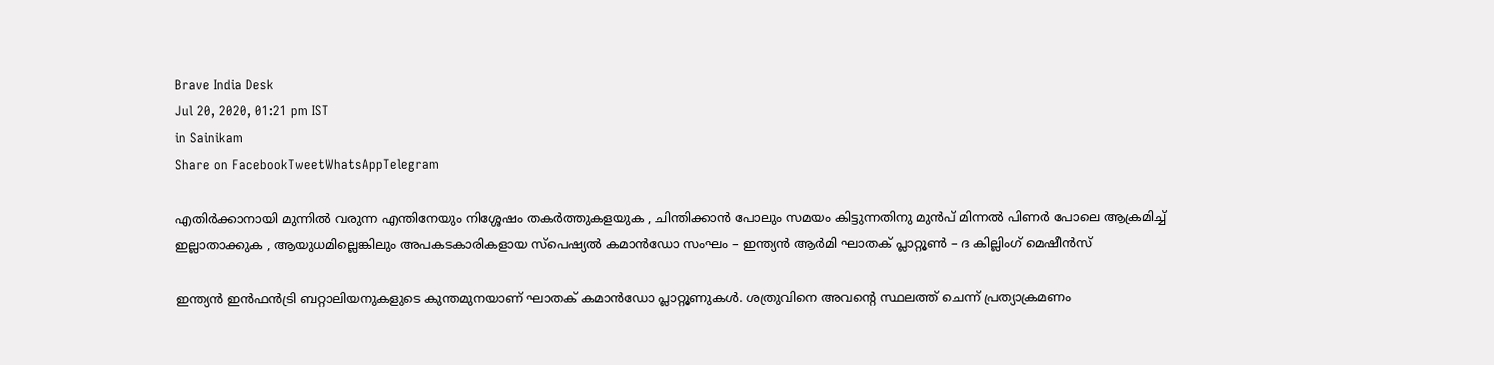Brave India Desk
Jul 20, 2020, 01:21 pm IST
in Sainikam
Share on FacebookTweetWhatsAppTelegram

എതിർക്കാനായി മുന്നിൽ വരുന്ന എന്തിനേയും നിശ്ശേഷം തകർത്തുകളയുക , ചിന്തിക്കാൻ പോലും സമയം കിട്ടുന്നതിനു മുൻപ് മിന്നൽ പിണർ പോലെ ആക്രമിച്ച് ഇല്ലാതാക്കുക , ആയുധമില്ലെങ്കിലും അപകടകാരികളായ സ്പെഷ്യൽ കമാൻഡോ സംഘം – ഇന്ത്യൻ ആർമി ഘാതക് പ്ലാറ്റൂൺ – ദ കില്ലിംഗ് മെഷീൻസ്

ഇന്ത്യൻ ഇൻഫൻട്രി ബറ്റാലിയനുകളുടെ കുന്തമുനയാണ് ഘാതക് കമാൻഡോ പ്ലാറ്റൂണുകൾ. ശത്രുവിനെ അവന്റെ സ്ഥലത്ത് ചെന്ന് പ്രത്യാക്രമണം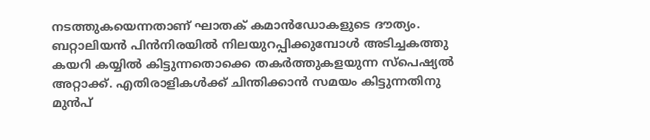നടത്തുകയെന്നതാണ് ഘാതക് കമാൻഡോകളുടെ ദൗത്യം. ബറ്റാലിയൻ പിൻനിരയിൽ നിലയുറപ്പിക്കുമ്പോൾ അടിച്ചകത്തു കയറി കയ്യിൽ കിട്ടുന്നതൊക്കെ തകർത്തുകളയുന്ന സ്പെഷ്യൽ അറ്റാക്ക്. എതിരാളികൾക്ക് ചിന്തിക്കാൻ സമയം കിട്ടുന്നതിനു മുൻപ്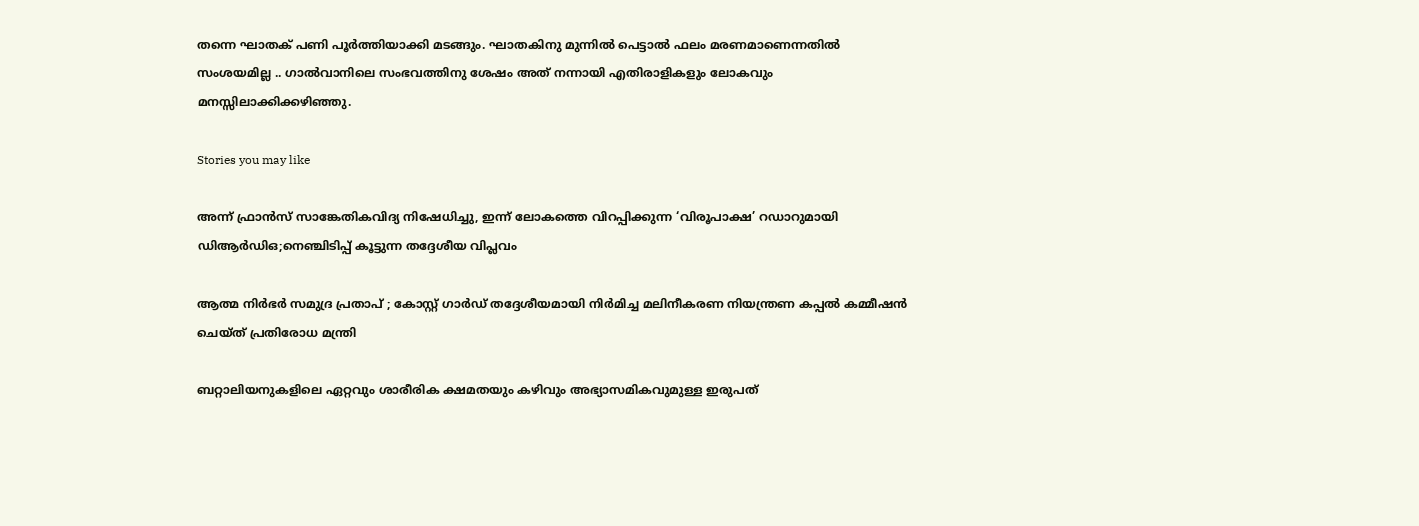തന്നെ ഘാതക് പണി പൂർത്തിയാക്കി മടങ്ങും. ഘാതകിനു മുന്നിൽ പെട്ടാൽ ഫലം മരണമാണെന്നതിൽ സംശയമില്ല .. ഗാൽവാനിലെ സംഭവത്തിനു ശേഷം അത് നന്നായി എതിരാളികളും ലോകവും മനസ്സിലാക്കിക്കഴിഞ്ഞു.

Stories you may like

അന്ന് ഫ്രാൻസ് സാങ്കേതികവിദ്യ നിഷേധിച്ചു, ഇന്ന് ലോകത്തെ വിറപ്പിക്കുന്ന ‘വിരൂപാക്ഷ’ റഡാറുമായി ഡിആർഡിഒ;നെഞ്ചിടിപ്പ് കൂട്ടുന്ന തദ്ദേശീയ വിപ്ലവം

ആത്മ നിർഭർ സമുദ്ര പ്രതാപ് ; കോസ്റ്റ് ഗാർഡ് തദ്ദേശീയമായി നിർമിച്ച മലിനീകരണ നിയന്ത്രണ കപ്പൽ കമ്മീഷൻ ചെയ്ത് പ്രതിരോധ മന്ത്രി

ബറ്റാലിയനുകളിലെ ഏറ്റവും ശാരീരിക ക്ഷമതയും കഴിവും അഭ്യാസമികവുമുള്ള ഇരുപത്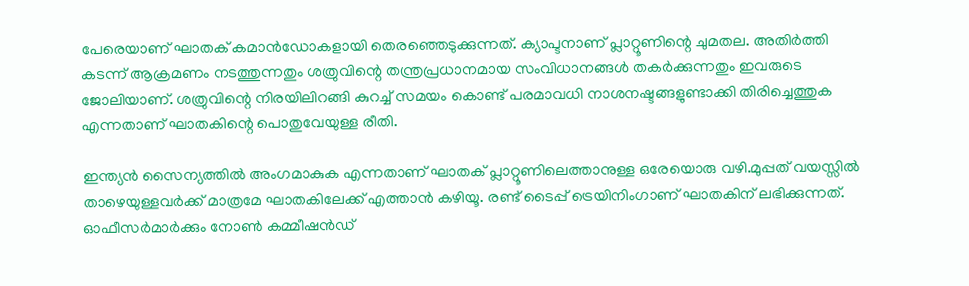പേരെയാണ് ഘാതക് കമാൻഡോകളായി തെരഞ്ഞെടുക്കുന്നത്. ക്യാപ്ടനാണ് പ്ലാറ്റൂണിന്റെ ചുമതല. അതിർത്തി കടന്ന് ആക്രമണം നടത്തുന്നതും ശത്രുവിന്റെ തന്ത്രപ്രധാനമായ സംവിധാനങ്ങൾ തകർക്കുന്നതും ഇവരുടെ ജോലിയാണ്. ശത്രുവിന്റെ നിരയിലിറങ്ങി കുറച്ച് സമയം കൊണ്ട് പരമാവധി നാശനഷ്ടങ്ങളുണ്ടാക്കി തിരിച്ചെത്തുക എന്നതാണ് ഘാതകിന്റെ പൊതുവേയുള്ള രീതി.

ഇന്ത്യൻ സൈന്യത്തിൽ അംഗമാകുക എന്നതാണ് ഘാതക് പ്ലാറ്റൂണിലെത്താനുള്ള ഒരേയൊരു വഴി.മുപ്പത് വയസ്സിൽ താഴെയുള്ളവർക്ക് മാത്രമേ ഘാതകിലേക്ക് എത്താൻ കഴിയൂ. രണ്ട് ടൈപ്പ് ട്രെയിനിംഗാണ് ഘാതകിന് ലഭിക്കുന്നത്. ഓഫീസർമാർക്കും നോൺ കമ്മീഷൻഡ്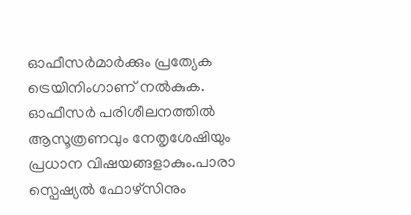ഓഫീസർമാർക്കും പ്രത്യേക ട്രെയിനിംഗാണ് നൽകുക. ഓഫീസർ പരിശീലനത്തിൽ ആസൂത്രണവും നേതൃശേഷിയും പ്രധാന വിഷയങ്ങളാകും.പാരാ സ്പെഷ്യൽ ഫോഴ്സിനും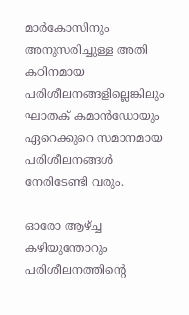മാർകോസിനും അനുസരിച്ചുള്ള അതി കഠിനമായ പരിശീലനങ്ങളില്ലെങ്കിലും ഘാതക് കമാൻഡോയും ഏറെക്കുറെ സമാനമായ പരിശീലനങ്ങൾ നേരിടേണ്ടി വരും.

ഓരോ ആഴ്ച്ച കഴിയുന്തോറും പരിശീലനത്തിന്റെ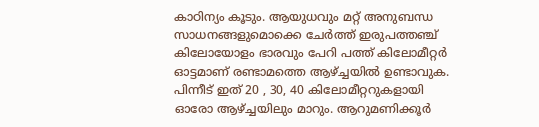കാഠിന്യം കൂടും. ആയുധവും മറ്റ് അനുബന്ധ സാധനങ്ങളുമൊക്കെ ചേർത്ത് ഇരുപത്തഞ്ച് കിലോയോളം ഭാരവും പേറി പത്ത് കിലോമീറ്റർ ഓട്ടമാണ് രണ്ടാമത്തെ ആഴ്ച്ചയിൽ ഉണ്ടാവുക. പിന്നീട് ഇത് 20 , 30, 40 കിലോമീറ്ററുകളായി ഓരോ ആഴ്ച്ചയിലും മാറും. ആറുമണിക്കൂർ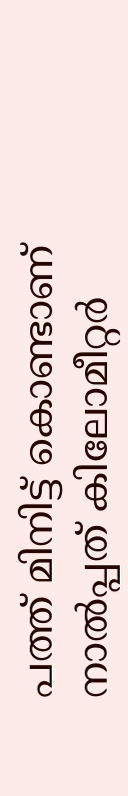പത്ത് മിനിട്ട് കൊണ്ടാണ് നാൽപ്പത് കിലോമീറ്റർ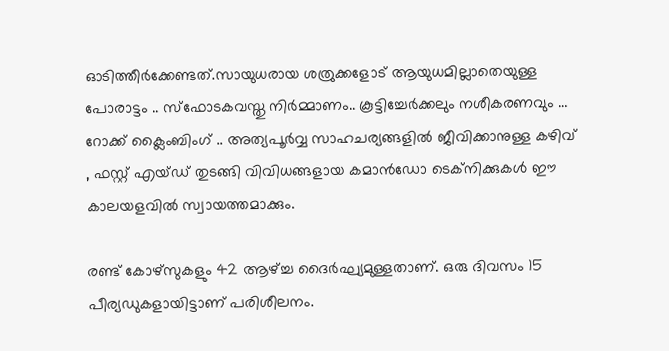ഓടിത്തീർക്കേണ്ടത്.സായുധരായ ശത്രുക്കളോട് ആയുധമില്ലാതെയുള്ള പോരാട്ടം .. സ്ഫോടകവസ്തു നിർമ്മാണം.. കൂട്ടിച്ചേർക്കലും നശീകരണവും … റോക്ക് ക്ലൈംബിംഗ് .. അത്യപൂർവ്വ സാഹചര്യങ്ങളിൽ ജീവിക്കാനുള്ള കഴിവ് , ഫസ്റ്റ് എയ്ഡ് തുടങ്ങി വിവിധങ്ങളായ കമാൻഡോ ടെക്നിക്കുകൾ ഈ കാലയളവിൽ സ്വായത്തമാക്കും.

രണ്ട് കോഴ്സുകളും 42 ആഴ്ച്ച ദൈർഘ്യമുള്ളതാണ്. ഒരു ദിവസം 15 പീര്യഡുകളായിട്ടാണ് പരിശീലനം.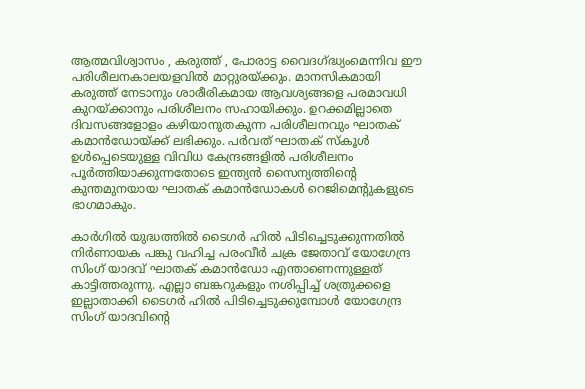ആത്മവിശ്വാസം , കരുത്ത് , പോരാട്ട വൈദഗ്ദ്ധ്യംമെന്നിവ ഈ പരിശീലനകാലയളവിൽ മാറ്റുരയ്ക്കും. മാനസികമായി കരുത്ത് നേടാനും ശാരീരികമായ ആവശ്യങ്ങളെ പരമാവധി കുറയ്ക്കാനും പരിശീലനം സഹായിക്കും. ഉറക്കമില്ലാതെ ദിവസങ്ങളോളം കഴിയാനുതകുന്ന പരിശീലനവും ഘാതക് കമാൻഡോയ്ക്ക് ലഭിക്കും. പർവത് ഘാതക് സ്കൂൾ ഉൾപ്പെടെയുള്ള വിവിധ കേന്ദ്രങ്ങളിൽ പരിശീലനം പൂർത്തിയാക്കുന്നതോടെ ഇന്ത്യൻ സൈന്യത്തിന്റെ കുന്തമുനയായ ഘാതക് കമാൻഡോകൾ റെജിമെന്റുകളുടെ ഭാഗമാകും.

കാർഗിൽ യുദ്ധത്തിൽ ടൈഗർ ഹിൽ പിടിച്ചെടുക്കുന്നതിൽ നിർണായക പങ്കു വഹിച്ച പരം‌വീർ ചക്ര ജേതാവ് യോഗേന്ദ്ര സിംഗ് യാദവ് ഘാതക് കമാൻഡോ എന്താണെന്നുള്ളത് കാട്ടിത്തരുന്നു. എല്ലാ ബങ്കറുകളും നശിപ്പിച്ച് ശത്രുക്കളെ ഇല്ലാതാക്കി ടൈഗർ ഹിൽ പിടിച്ചെടുക്കുമ്പോൾ യോഗേന്ദ്ര സിംഗ് യാദവിന്റെ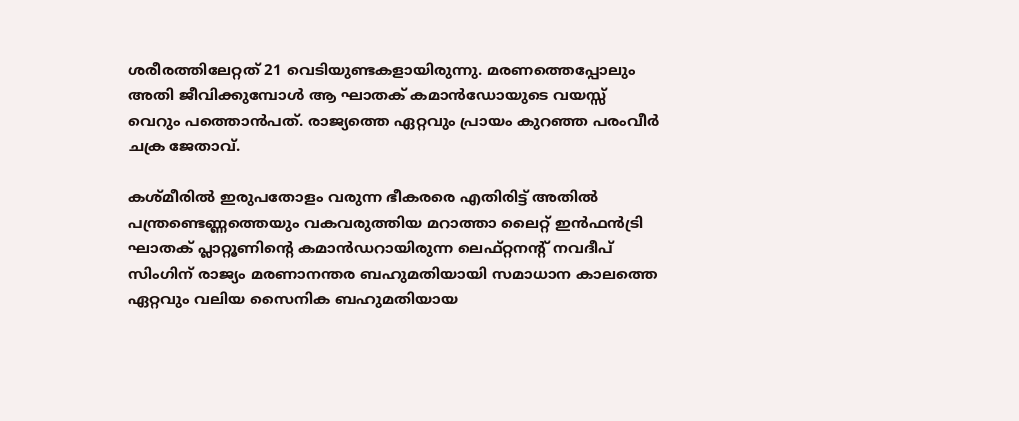ശരീരത്തിലേറ്റത് 21 വെടിയുണ്ടകളായിരുന്നു. മരണത്തെപ്പോലും അതി ജീവിക്കുമ്പോൾ ആ ഘാതക് കമാൻഡോയുടെ വയസ്സ് വെറും പത്തൊൻപത്. രാജ്യത്തെ ഏറ്റവും പ്രായം കുറഞ്ഞ പരം‌വീർ ചക്ര ജേതാവ്.

കശ്മീരിൽ ഇരുപതോളം വരുന്ന ഭീകരരെ എതിരിട്ട് അതിൽ പന്ത്രണ്ടെണ്ണത്തെയും വകവരുത്തിയ മറാത്താ ലൈറ്റ് ഇൻഫൻട്രി ഘാതക് പ്ലാറ്റൂണിന്റെ കമാൻഡറായിരുന്ന ലെഫ്റ്റനന്റ് നവദീപ് സിംഗിന് രാജ്യം മരണാനന്തര ബഹുമതിയായി സമാധാന കാലത്തെ ഏറ്റവും വലിയ സൈനിക ബഹുമതിയായ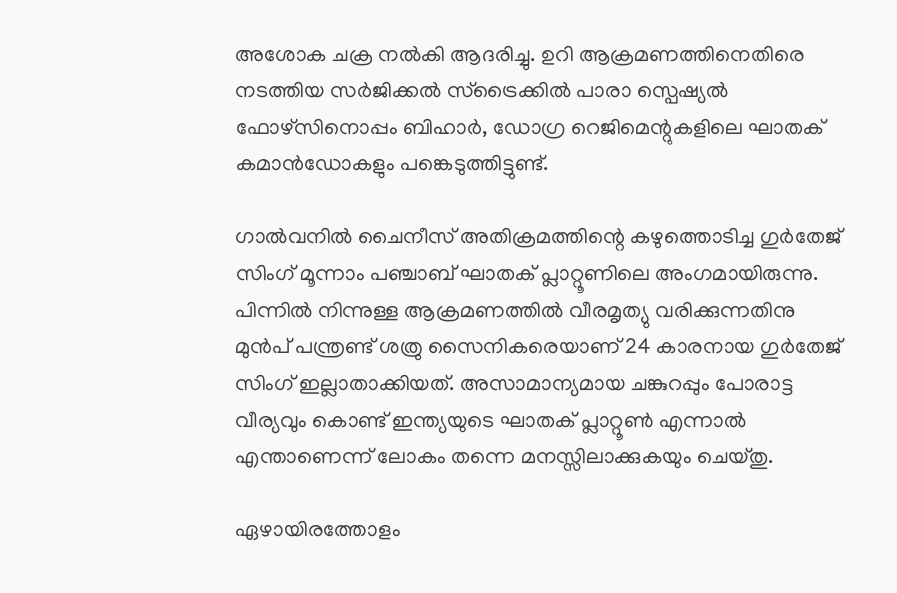അശോക ചക്ര നൽകി ആദരിച്ചു. ഉറി ആക്രമണത്തിനെതിരെ നടത്തിയ സർജിക്കൽ സ്ട്രൈക്കിൽ പാരാ സ്പെഷ്യൽ ഫോഴ്സിനൊപ്പം ബിഹാർ, ഡോഗ്ര റെജിമെന്റുകളിലെ ഘാതക് കമാൻഡോകളും പങ്കെടുത്തിട്ടുണ്ട്.

ഗാൽവനിൽ ചൈനീസ് അതിക്രമത്തിന്റെ കഴുത്തൊടിച്ച ഗുർതേജ് സിംഗ് മൂന്നാം പഞ്ചാബ് ഘാതക് പ്ലാറ്റൂണിലെ അംഗമായിരുന്നു. പിന്നിൽ നിന്നുള്ള ആക്രമണത്തിൽ വീരമൃത്യു വരിക്കുന്നതിനു മുൻപ് പന്ത്രണ്ട് ശത്രു സൈനികരെയാണ് 24 കാരനായ ഗുർതേജ് സിംഗ് ഇല്ലാതാക്കിയത്. അസാമാന്യമായ ചങ്കുറപ്പും പോരാട്ട വീര്യവും കൊണ്ട് ഇന്ത്യയുടെ ഘാതക് പ്ലാറ്റൂൺ എന്നാൽ എന്താണെന്ന് ലോകം തന്നെ മനസ്സിലാക്കുകയും ചെയ്തു.

ഏഴായിരത്തോളം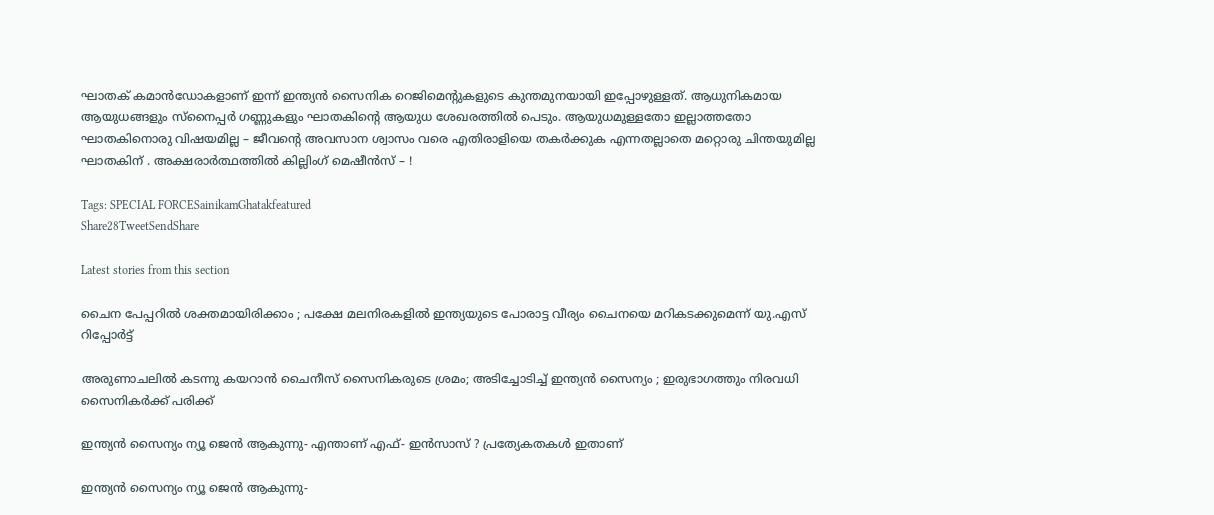ഘാതക് കമാൻഡോകളാണ് ‌ഇന്ന് ഇന്ത്യൻ സൈനിക റെജിമെന്റുകളുടെ കുന്തമുനയായി ഇപ്പോഴുള്ളത്. ആധുനികമായ ആയുധങ്ങളും സ്നൈപ്പർ ഗണ്ണുകളും ഘാതകിന്റെ ആയുധ ശേഖരത്തിൽ പെടും. ആയുധമുള്ളതോ ഇല്ലാത്തതോ ഘാതകിനൊരു വിഷയമില്ല – ജീവന്റെ അവസാന ശ്വാസം വരെ എതിരാളിയെ തകർക്കുക എന്നതല്ലാതെ മറ്റൊരു ചിന്തയുമില്ല ഘാതകിന് . അക്ഷരാർത്ഥത്തിൽ കില്ലിംഗ് മെഷീൻസ് – !

Tags: SPECIAL FORCESainikamGhatakfeatured
Share28TweetSendShare

Latest stories from this section

ചൈന പേപ്പറിൽ ശക്തമായിരിക്കാം ; പക്ഷേ മലനിരകളിൽ ഇന്ത്യയുടെ പോരാട്ട വീര്യം ചൈനയെ മറികടക്കുമെന്ന് യു.എസ് റിപ്പോർട്ട്

അരുണാചലിൽ കടന്നു കയറാൻ ചൈനീസ് സൈനികരുടെ ശ്രമം; അടിച്ചോടിച്ച് ഇന്ത്യൻ സൈന്യം ; ഇരുഭാഗത്തും നിരവധി സൈനികർക്ക് പരിക്ക്

ഇന്ത്യൻ സൈന്യം ന്യൂ ജെൻ ആകുന്നു- എന്താണ് എഫ്- ഇൻസാസ് ? പ്രത്യേകതകൾ ഇതാണ്

ഇന്ത്യൻ സൈന്യം ന്യൂ ജെൻ ആകുന്നു-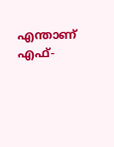എന്താണ് എഫ്-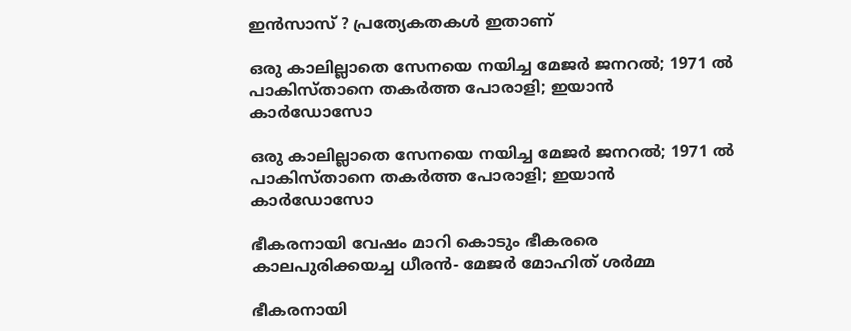ഇൻസാസ് ? പ്രത്യേകതകൾ ഇതാണ്

ഒരു കാലില്ലാതെ സേനയെ നയിച്ച മേജർ ജനറൽ; 1971 ൽ പാകിസ്താനെ തകർത്ത പോരാളി; ഇയാൻ കാർഡോസോ

ഒരു കാലില്ലാതെ സേനയെ നയിച്ച മേജർ ജനറൽ; 1971 ൽ പാകിസ്താനെ തകർത്ത പോരാളി; ഇയാൻ കാർഡോസോ

ഭീകരനായി വേഷം മാറി കൊടും ഭീകരരെ കാലപുരിക്കയച്ച ധീരൻ- മേജർ മോഹിത് ശർമ്മ

ഭീകരനായി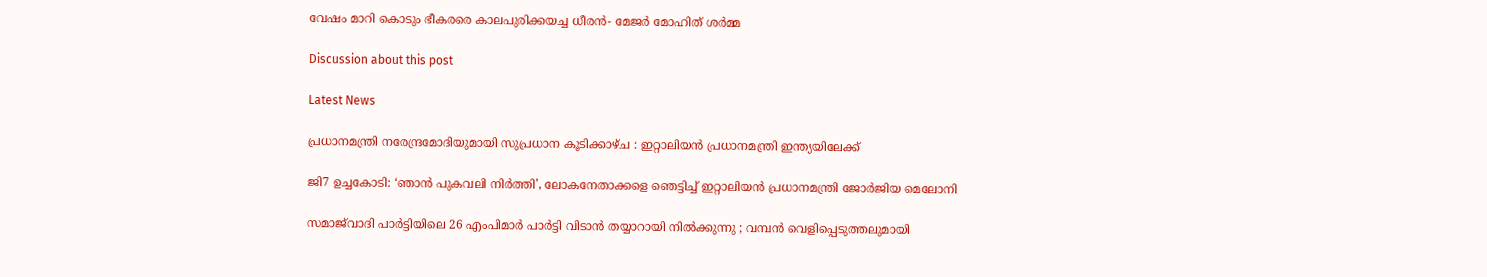വേഷം മാറി കൊടും ഭീകരരെ കാലപുരിക്കയച്ച ധീരൻ- മേജർ മോഹിത് ശർമ്മ

Discussion about this post

Latest News

പ്രധാനമന്ത്രി നരേന്ദ്രമോദിയുമായി സുപ്രധാന കൂടിക്കാഴ്ച : ഇറ്റാലിയൻ പ്രധാനമന്ത്രി ഇന്ത്യയിലേക്ക്

ജി7 ഉച്ചകോടി: ‘ഞാൻ പുകവലി നിർത്തി’, ലോകനേതാക്കളെ ഞെട്ടിച്ച് ഇറ്റാലിയൻ പ്രധാനമന്ത്രി ജോർജിയ മെലോനി

സമാജ്‌വാദി പാർട്ടിയിലെ 26 എംപിമാർ പാർട്ടി വിടാൻ തയ്യാറായി നിൽക്കുന്നു ; വമ്പൻ വെളിപ്പെടുത്തലുമായി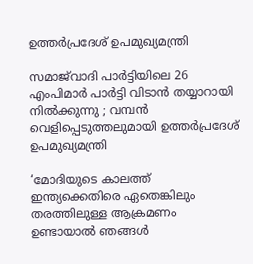ഉത്തർപ്രദേശ് ഉപമുഖ്യമന്ത്രി

സമാജ്‌വാദി പാർട്ടിയിലെ 26 എംപിമാർ പാർട്ടി വിടാൻ തയ്യാറായി നിൽക്കുന്നു ; വമ്പൻ വെളിപ്പെടുത്തലുമായി ഉത്തർപ്രദേശ് ഉപമുഖ്യമന്ത്രി

‘മോദിയുടെ കാലത്ത് ഇന്ത്യക്കെതിരെ ഏതെങ്കിലും തരത്തിലുള്ള ആക്രമണം ഉണ്ടായാൽ ഞങ്ങൾ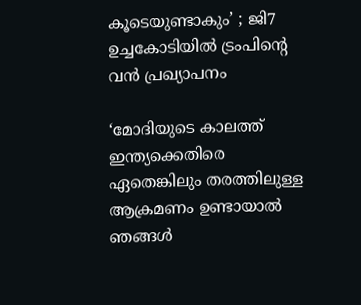കൂടെയുണ്ടാകും’ ; ജി7 ഉച്ചകോടിയിൽ ട്രംപിന്റെ വൻ പ്രഖ്യാപനം

‘മോദിയുടെ കാലത്ത് ഇന്ത്യക്കെതിരെ ഏതെങ്കിലും തരത്തിലുള്ള ആക്രമണം ഉണ്ടായാൽ ഞങ്ങൾ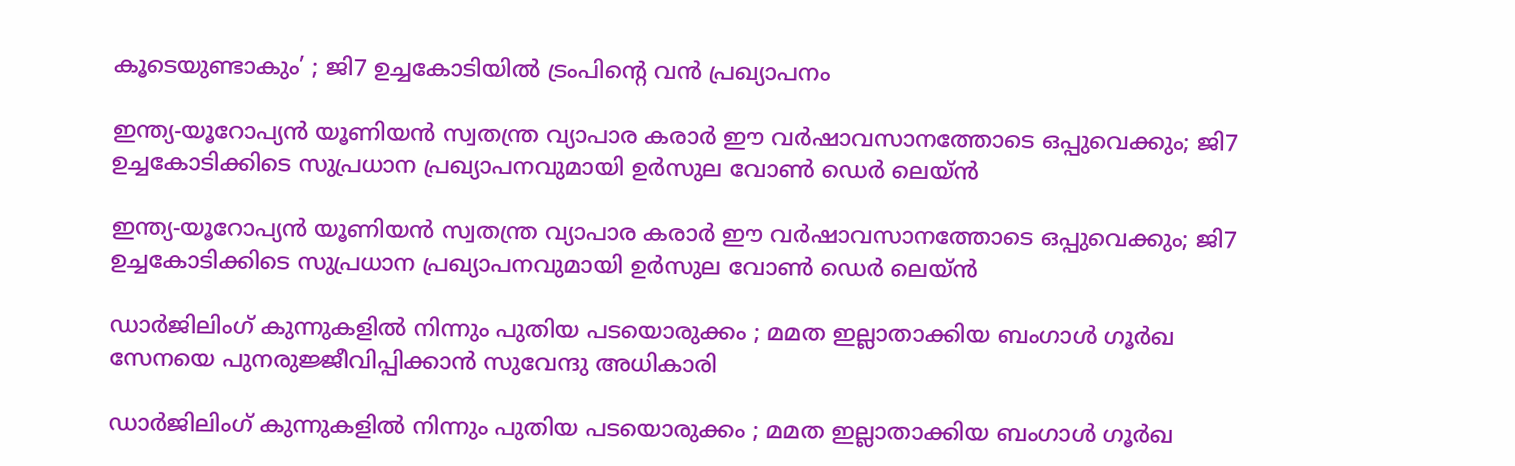കൂടെയുണ്ടാകും’ ; ജി7 ഉച്ചകോടിയിൽ ട്രംപിന്റെ വൻ പ്രഖ്യാപനം

ഇന്ത്യ-യൂറോപ്യൻ യൂണിയൻ സ്വതന്ത്ര വ്യാപാര കരാർ ഈ വർഷാവസാനത്തോടെ ഒപ്പുവെക്കും; ജി7 ഉച്ചകോടിക്കിടെ സുപ്രധാന പ്രഖ്യാപനവുമായി ഉർസുല വോൺ ഡെർ ലെയ്ൻ

ഇന്ത്യ-യൂറോപ്യൻ യൂണിയൻ സ്വതന്ത്ര വ്യാപാര കരാർ ഈ വർഷാവസാനത്തോടെ ഒപ്പുവെക്കും; ജി7 ഉച്ചകോടിക്കിടെ സുപ്രധാന പ്രഖ്യാപനവുമായി ഉർസുല വോൺ ഡെർ ലെയ്ൻ

ഡാർജിലിംഗ് കുന്നുകളിൽ നിന്നും പുതിയ പടയൊരുക്കം ; മമത ഇല്ലാതാക്കിയ ബംഗാൾ ഗൂർഖ സേനയെ പുനരുജ്ജീവിപ്പിക്കാൻ സുവേന്ദു അധികാരി

ഡാർജിലിംഗ് കുന്നുകളിൽ നിന്നും പുതിയ പടയൊരുക്കം ; മമത ഇല്ലാതാക്കിയ ബംഗാൾ ഗൂർഖ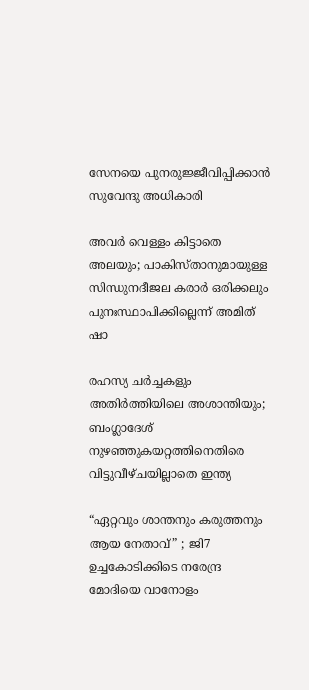സേനയെ പുനരുജ്ജീവിപ്പിക്കാൻ സുവേന്ദു അധികാരി

അവർ വെള്ളം കിട്ടാതെ അലയും; പാകിസ്താനുമായുള്ള സിന്ധുനദീജല കരാർ ഒരിക്കലും പുനഃസ്ഥാപിക്കില്ലെന്ന് അമിത് ഷാ

രഹസ്യ ചർച്ചകളും അതിർത്തിയിലെ അശാന്തിയും; ബംഗ്ലാദേശ് നുഴഞ്ഞുകയറ്റത്തിനെതിരെ വിട്ടുവീഴ്ചയില്ലാതെ ഇന്ത്യ

“ഏറ്റവും ശാന്തനും കരുത്തനും ആയ നേതാവ്” ; ജി7 ഉച്ചകോടിക്കിടെ നരേന്ദ്ര മോദിയെ വാനോളം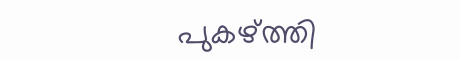പുകഴ്ത്തി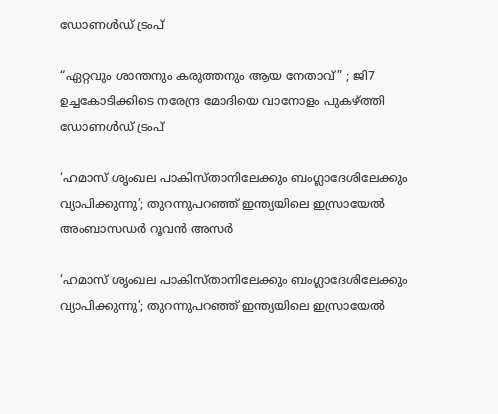ഡോണൾഡ് ട്രംപ്

“ഏറ്റവും ശാന്തനും കരുത്തനും ആയ നേതാവ്” ; ജി7 ഉച്ചകോടിക്കിടെ നരേന്ദ്ര മോദിയെ വാനോളം പുകഴ്ത്തി ഡോണൾഡ് ട്രംപ്

‘ഹമാസ് ശൃംഖല പാകിസ്താനിലേക്കും ബംഗ്ലാദേശിലേക്കും വ്യാപിക്കുന്നു’; തുറന്നുപറഞ്ഞ് ഇന്ത്യയിലെ ഇസ്രായേൽ അംബാസഡർ റൂവൻ അസർ

‘ഹമാസ് ശൃംഖല പാകിസ്താനിലേക്കും ബംഗ്ലാദേശിലേക്കും വ്യാപിക്കുന്നു’; തുറന്നുപറഞ്ഞ് ഇന്ത്യയിലെ ഇസ്രായേൽ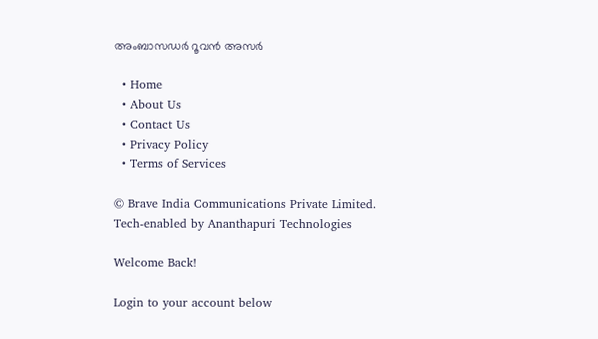അംബാസഡർ റൂവൻ അസർ

  • Home
  • About Us
  • Contact Us
  • Privacy Policy
  • Terms of Services

© Brave India Communications Private Limited.
Tech-enabled by Ananthapuri Technologies

Welcome Back!

Login to your account below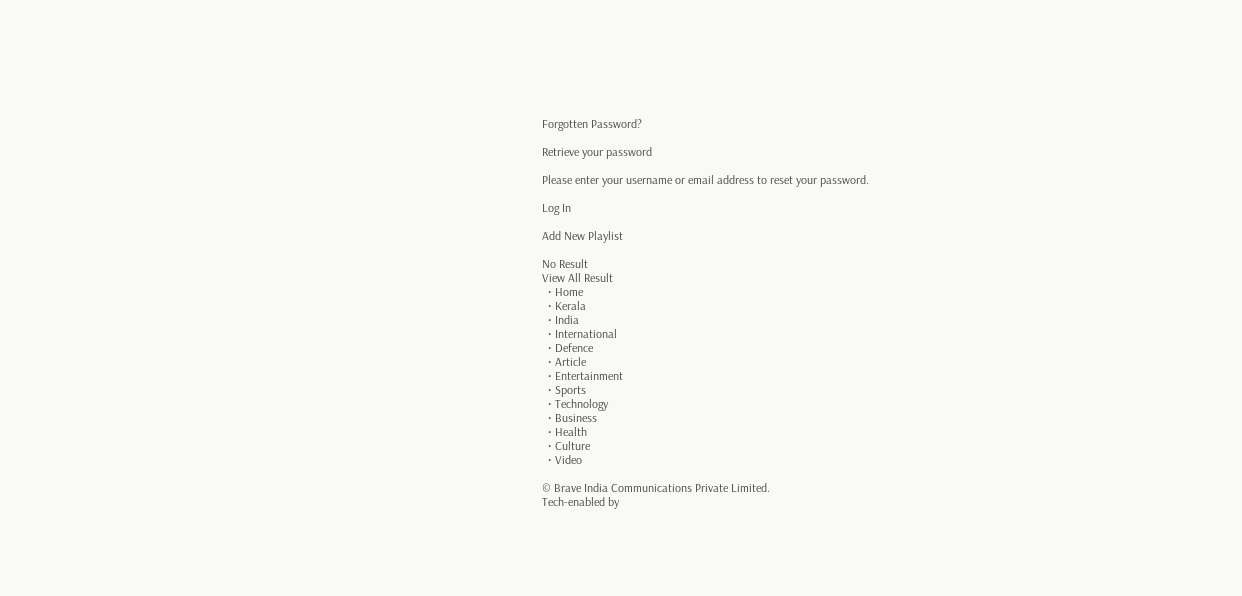Forgotten Password?

Retrieve your password

Please enter your username or email address to reset your password.

Log In

Add New Playlist

No Result
View All Result
  • Home
  • Kerala
  • India
  • International
  • Defence
  • Article
  • Entertainment
  • Sports
  • Technology
  • Business
  • Health
  • Culture
  • Video

© Brave India Communications Private Limited.
Tech-enabled by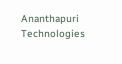Ananthapuri Technologies